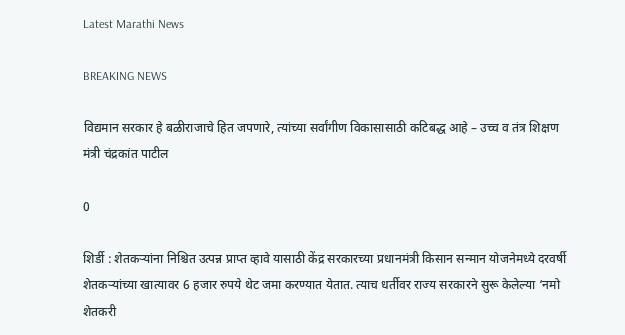Latest Marathi News

BREAKING NEWS

विद्यमान सरकार हे बळीराजाचे हित जपणारे, त्यांच्या सर्वांगीण विकासासाठी कटिबद्ध आहे – उच्च व तंत्र शिक्षण मंत्री चंद्रकांत पाटील

0

शिर्डी : शेतकऱ्यांना निश्चित उत्पन्न प्राप्त व्हावे यासाठी केंद्र सरकारच्या प्रधानमंत्री किसान सन्मान योजनेमध्ये दरवर्षी शेतकऱ्यांच्या खात्यावर 6 हजार रुपये थेट जमा करण्यात येतात. त्याच धर्तीवर राज्य सरकारने सुरू केलेल्या ‘नमो शेतकरी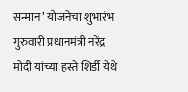सन्मान’ योजनेचा शुभारंभ गुरुवारी प्रधानमंत्री नरेंद्र मोदी यांच्या हस्ते शिर्डी येथे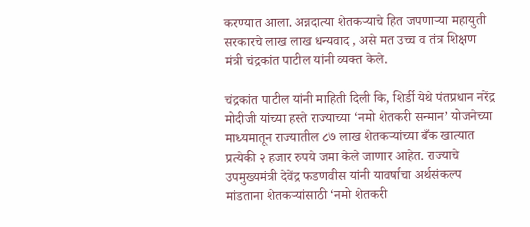करण्यात आला. अन्नदात्या शेतकऱ्याचे हित जपणाऱ्या महायुती सरकारचे लाख लाख धन्यवाद , असे मत उच्च व तंत्र शिक्षण मंत्री चंद्रकांत पाटील यांनी व्यक्त केले.

चंद्रकांत पाटील यांनी माहिती दिली कि, शिर्डी येथे पंतप्रधान नरेंद्र मोदीजी यांच्या हस्ते राज्याच्या ‘नमो शेतकरी सन्मान’ योजनेच्या माध्यमातून राज्यातील ८७ लाख शेतकऱ्यांच्या बँक खात्यात प्रत्येकी २ हजार रुपये जमा केले जाणार आहेत. राज्याचे उपमुख्यमंत्री देवेंद्र फडणवीस यांनी यावर्षाचा अर्थसंकल्प मांडताना शेतकऱ्यांसाठी ‘नमो शेतकरी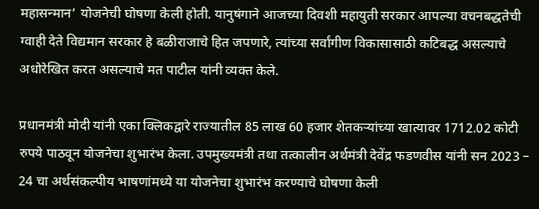महासन्मान’ योजनेची घोषणा केली होती. यानुषंगाने आजच्या दिवशी महायुती सरकार आपल्या वचनबद्धतेची ग्वाही देते विद्यमान सरकार हे बळीराजाचे हित जपणारे, त्यांच्या सर्वांगीण विकासासाठी कटिबद्ध असल्याचे अधोरेखित करत असल्याचे मत पाटील यांनी व्यक्त केले.

प्रधानमंत्री मोदी यांनी एका क्लिकद्वारे राज्यातील 85 लाख 60 हजार शेतकऱ्यांच्या खात्यावर 1712.02 कोटी रुपये पाठवून योजनेचा शुभारंभ केला. उपमुख्यमंत्री तथा तत्कालीन अर्थमंत्री देवेंद्र फडणवीस यांनी सन 2023 – 24 चा अर्थसंकल्पीय भाषणांमध्ये या योजनेचा शुभारंभ करण्याचे घोषणा केली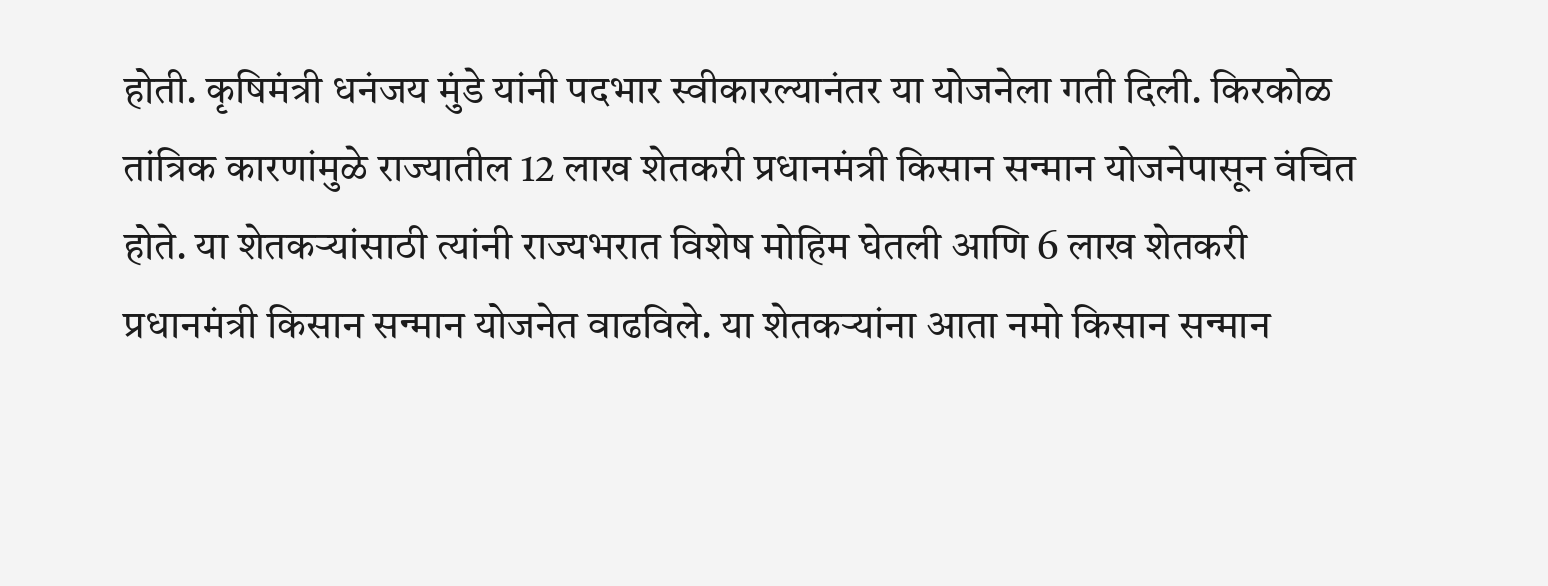होती. कृषिमंत्री धनंजय मुंडे यांनी पदभार स्वीकारल्यानंतर या योजनेला गती दिली. किरकोळ तांत्रिक कारणांमुळे राज्यातील 12 लाख शेतकरी प्रधानमंत्री किसान सन्मान योजनेपासून वंचित होते. या शेतकऱ्यांसाठी त्यांनी राज्यभरात विशेष मोहिम घेतली आणि 6 लाख शेतकरी प्रधानमंत्री किसान सन्मान योजनेत वाढविले. या शेतकऱ्यांना आता नमो किसान सन्मान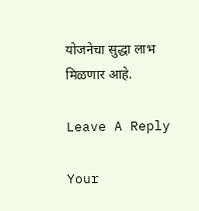योजनेचा सुद्धा लाभ मिळणार आहे.

Leave A Reply

Your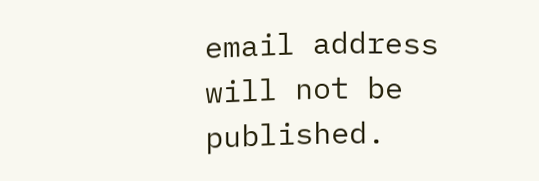email address will not be published.